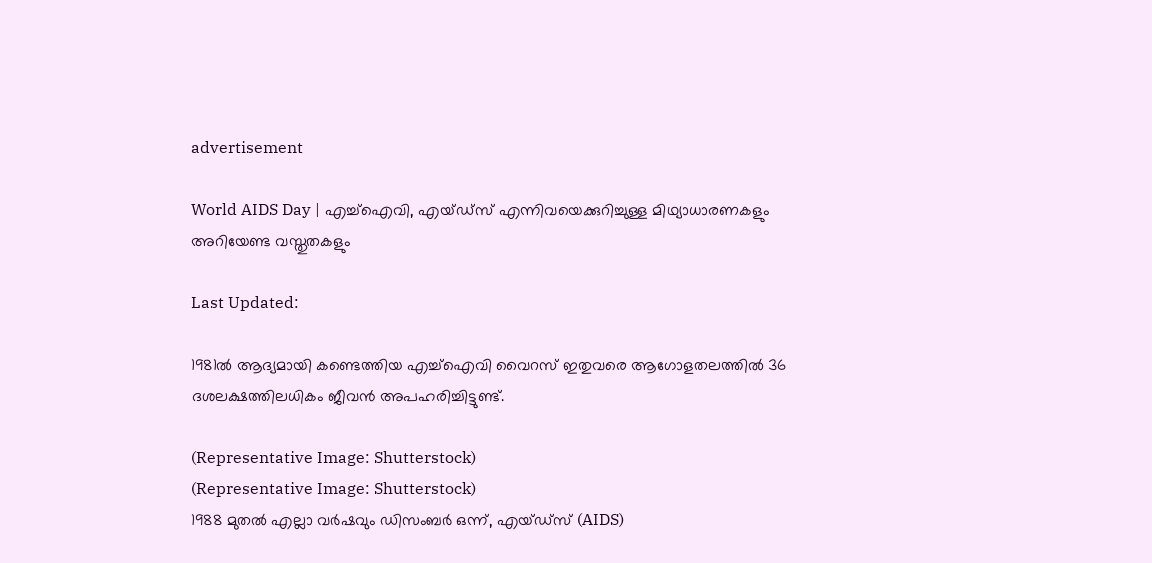advertisement

World AIDS Day | എച്ച്ഐവി, എയ്ഡ്സ് എന്നിവയെക്കുറിച്ചുള്ള മിഥ്യാധാരണകളും അറിയേണ്ട വസ്തുതകളും

Last Updated:

1981ല്‍ ആദ്യമായി കണ്ടെത്തിയ എച്ച്‌ഐവി വൈറസ് ഇതുവരെ ആഗോളതലത്തില്‍ 36 ദശലക്ഷത്തിലധികം ജീവന്‍ അപഹരിച്ചിട്ടുണ്ട്.

(Representative Image: Shutterstock)
(Representative Image: Shutterstock)
1988 മുതല്‍ എല്ലാ വര്‍ഷവും ഡിസംബര്‍ ഒന്ന്, എയ്ഡ്‌സ് (AIDS)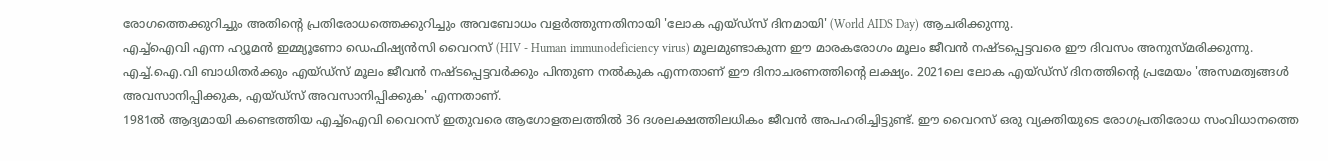രോഗത്തെക്കുറിച്ചും അതിന്റെ പ്രതിരോധത്തെക്കുറിച്ചും അവബോധം വളര്‍ത്തുന്നതിനായി 'ലോക എയ്ഡ്‌സ് ദിനമായി' (World AIDS Day) ആചരിക്കുന്നു.
എച്ച്ഐവി എന്ന ഹ്യൂമന്‍ ഇമ്മ്യൂണോ ഡെഫിഷ്യന്‍സി വൈറസ് (HIV - Human immunodeficiency virus) മൂലമുണ്ടാകുന്ന ഈ മാരകരോഗം മൂലം ജീവന്‍ നഷ്ടപ്പെട്ടവരെ ഈ ദിവസം അനുസ്മരിക്കുന്നു. എച്ച്.ഐ.വി ബാധിതര്‍ക്കും എയ്ഡ്‌സ് മൂലം ജീവന്‍ നഷ്ടപ്പെട്ടവര്‍ക്കും പിന്തുണ നല്‍കുക എന്നതാണ് ഈ ദിനാചരണത്തിന്റെ ലക്ഷ്യം. 2021ലെ ലോക എയ്ഡ്‌സ് ദിനത്തിന്റെ പ്രമേയം 'അസമത്വങ്ങള്‍ അവസാനിപ്പിക്കുക, എയ്ഡ്‌സ് അവസാനിപ്പിക്കുക' എന്നതാണ്.
1981ല്‍ ആദ്യമായി കണ്ടെത്തിയ എച്ച്‌ഐവി വൈറസ് ഇതുവരെ ആഗോളതലത്തില്‍ 36 ദശലക്ഷത്തിലധികം ജീവന്‍ അപഹരിച്ചിട്ടുണ്ട്. ഈ വൈറസ് ഒരു വ്യക്തിയുടെ രോഗപ്രതിരോധ സംവിധാനത്തെ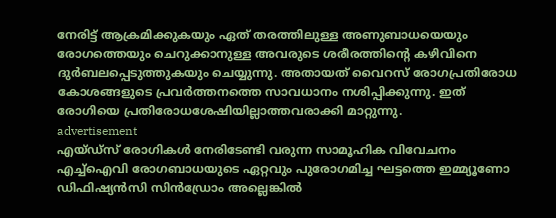നേരിട്ട് ആക്രമിക്കുകയും ഏത് തരത്തിലുള്ള അണുബാധയെയും രോഗത്തെയും ചെറുക്കാനുള്ള അവരുടെ ശരീരത്തിന്റെ കഴിവിനെ ദുര്‍ബലപ്പെടുത്തുകയും ചെയ്യുന്നു. അതായത് വൈറസ് രോഗപ്രതിരോധ കോശങ്ങളുടെ പ്രവര്‍ത്തനത്തെ സാവധാനം നശിപ്പിക്കുന്നു. ഇത് രോഗിയെ പ്രതിരോധശേഷിയില്ലാത്തവരാക്കി മാറ്റുന്നു.
advertisement
എയ്ഡ്സ് രോഗികള്‍ നേരിടേണ്ടി വരുന്ന സാമൂഹിക വിവേചനം
എച്ച്ഐവി രോഗബാധയുടെ ഏറ്റവും പുരോഗമിച്ച ഘട്ടത്തെ ഇമ്മ്യൂണോ ഡിഫിഷ്യന്‍സി സിന്‍ഡ്രോം അല്ലെങ്കില്‍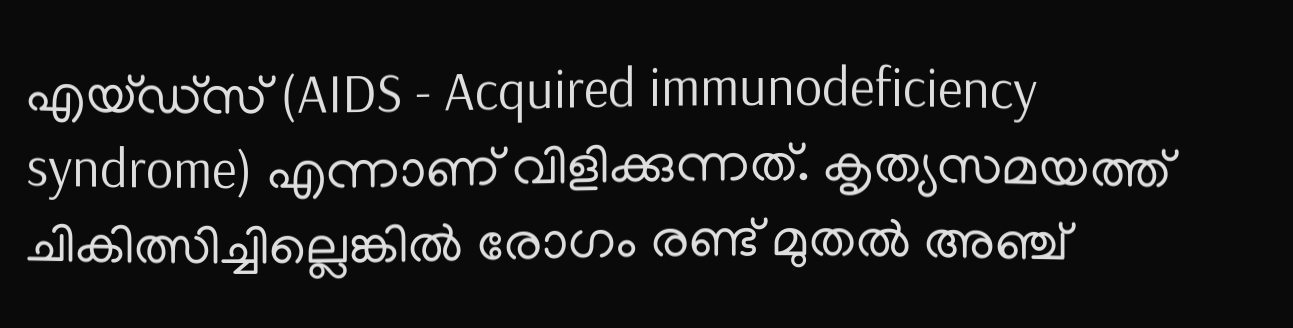എയ്ഡ്‌സ് (AIDS - Acquired immunodeficiency syndrome) എന്നാണ് വിളിക്കുന്നത്. കൃത്യസമയത്ത് ചികിത്സിച്ചില്ലെങ്കില്‍ രോഗം രണ്ട് മുതല്‍ അഞ്ച്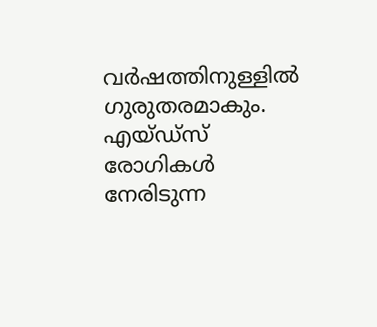വര്‍ഷത്തിനുള്ളില്‍ ഗുരുതരമാകും. എയ്ഡ്‌സ് രോഗികള്‍ നേരിടുന്ന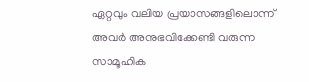ഏറ്റവും വലിയ പ്രയാസങ്ങളിലൊന്ന് അവര്‍ അനുഭവിക്കേണ്ടി വരുന്ന സാമൂഹിക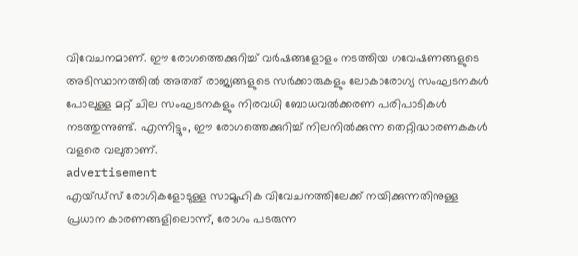വിവേചനമാണ്. ഈ രോഗത്തെക്കുറിച്ച് വര്‍ഷങ്ങളോളം നടത്തിയ ഗവേഷണങ്ങളുടെ അടിസ്ഥാനത്തില്‍ അതത് രാജ്യങ്ങളുടെ സര്‍ക്കാരുകളും ലോകാരോഗ്യ സംഘടനകള്‍ പോലുള്ള മറ്റ് ചില സംഘടനകളും നിരവധി ബോധവല്‍ക്കരണ പരിപാടികള്‍ നടത്തുന്നുണ്ട്. എന്നിട്ടും, ഈ രോഗത്തെക്കുറിച്ച് നിലനില്‍ക്കുന്ന തെറ്റിദ്ധാരണകകള്‍ വളരെ വലുതാണ്.
advertisement
എയ്ഡ്‌സ് രോഗികളോടുള്ള സാമൂഹിക വിവേചനത്തിലേക്ക് നയിക്കുന്നതിനുള്ള പ്രധാന കാരണങ്ങളിലൊന്ന്, രോഗം പടരുന്ന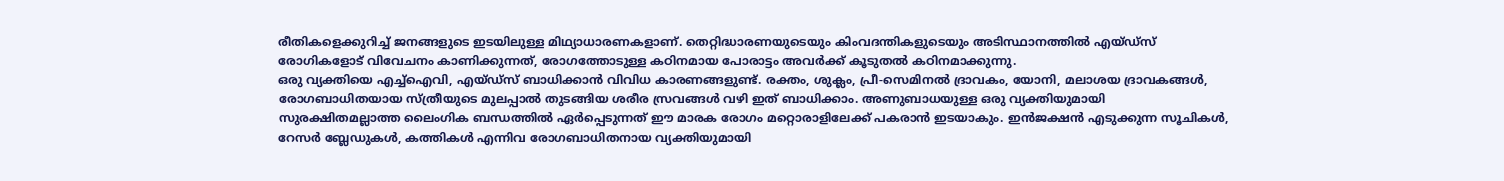രീതികളെക്കുറിച്ച് ജനങ്ങളുടെ ഇടയിലുള്ള മിഥ്യാധാരണകളാണ്. തെറ്റിദ്ധാരണയുടെയും കിംവദന്തികളുടെയും അടിസ്ഥാനത്തില്‍ എയ്ഡ്‌സ് രോഗികളോട് വിവേചനം കാണിക്കുന്നത്, രോഗത്തോടുള്ള കഠിനമായ പോരാട്ടം അവര്‍ക്ക് കൂടുതല്‍ കഠിനമാക്കുന്നു.
ഒരു വ്യക്തിയെ എച്ച്ഐവി, എയ്ഡ്‌സ് ബാധിക്കാന്‍ വിവിധ കാരണങ്ങളുണ്ട്. രക്തം, ശുക്ലം, പ്രീ-സെമിനല്‍ ദ്രാവകം, യോനി, മലാശയ ദ്രാവകങ്ങള്‍, രോഗബാധിതയായ സ്ത്രീയുടെ മുലപ്പാല്‍ തുടങ്ങിയ ശരീര സ്രവങ്ങള്‍ വഴി ഇത് ബാധിക്കാം. അണുബാധയുള്ള ഒരു വ്യക്തിയുമായി സുരക്ഷിതമല്ലാത്ത ലൈംഗിക ബന്ധത്തില്‍ ഏര്‍പ്പെടുന്നത് ഈ മാരക രോഗം മറ്റൊരാളിലേക്ക് പകരാന്‍ ഇടയാകും. ഇന്‍ജക്ഷന്‍ എടുക്കുന്ന സൂചികള്‍, റേസര്‍ ബ്ലേഡുകള്‍, കത്തികള്‍ എന്നിവ രോഗബാധിതനായ വ്യക്തിയുമായി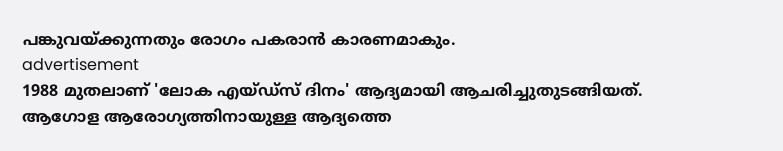പങ്കുവയ്ക്കുന്നതും രോഗം പകരാന്‍ കാരണമാകും.
advertisement
1988 മുതലാണ് 'ലോക എയ്ഡ്‌സ് ദിനം' ആദ്യമായി ആചരിച്ചുതുടങ്ങിയത്. ആഗോള ആരോഗ്യത്തിനായുള്ള ആദ്യത്തെ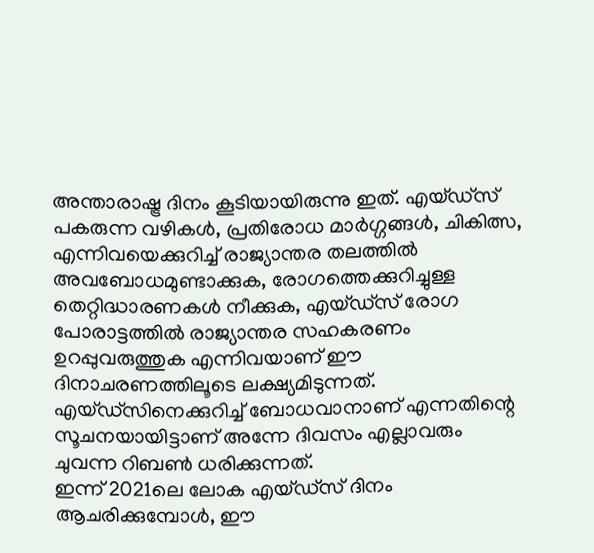അന്താരാഷ്ട്ര ദിനം കൂടിയായിരുന്നു ഇത്. എയ്ഡ്‌സ് പകരുന്ന വഴികള്‍, പ്രതിരോധ മാര്‍ഗ്ഗങ്ങള്‍, ചികിത്സ, എന്നിവയെക്കുറിച്ച് രാജ്യാന്തര തലത്തില്‍ അവബോധമുണ്ടാക്കുക, രോഗത്തെക്കുറിച്ചുള്ള തെറ്റിദ്ധാരണകള്‍ നീക്കുക, എയ്ഡ്‌സ് രോഗ പോരാട്ടത്തില്‍ രാജ്യാന്തര സഹകരണം ഉറപ്പുവരുത്തുക എന്നിവയാണ് ഈ ദിനാചരണത്തിലൂടെ ലക്ഷ്യമിടുന്നത്. എയ്ഡ്‌സിനെക്കുറിച്ച് ബോധവാനാണ് എന്നതിന്റെ സൂചനയായിട്ടാണ് അന്നേ ദിവസം എല്ലാവരും ചുവന്ന റിബണ്‍ ധരിക്കുന്നത്.
ഇന്ന് 2021ലെ ലോക എയ്ഡ്‌സ് ദിനം ആചരിക്കുമ്പോള്‍, ഈ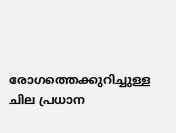രോഗത്തെക്കുറിച്ചുള്ള ചില പ്രധാന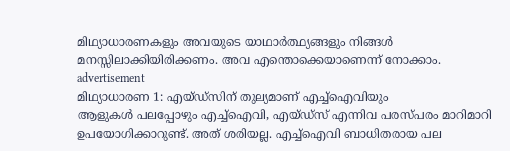മിഥ്യാധാരണകളും അവയുടെ യാഥാര്‍ത്ഥ്യങ്ങളും നിങ്ങള്‍ മനസ്സിലാക്കിയിരിക്കണം. അവ എന്തൊക്കെയാണെന്ന് നോക്കാം.
advertisement
മിഥ്യാധാരണ 1: എയ്ഡ്‌സിന് തുല്യമാണ് എച്ച്ഐവിയും
ആളുകള്‍ പലപ്പോഴും എച്ച്ഐവി, എയ്ഡ്സ് എന്നിവ പരസ്പരം മാറിമാറി ഉപയോഗിക്കാറുണ്ട്. അത് ശരിയല്ല. എച്ച്ഐവി ബാധിതരായ പല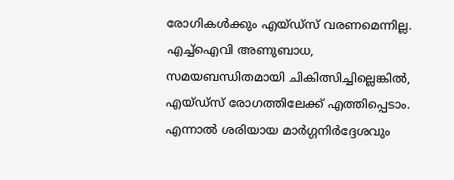രോഗികള്‍ക്കും എയ്ഡ്സ് വരണമെന്നില്ല. എച്ച്ഐവി അണുബാധ, സമയബന്ധിതമായി ചികിത്സിച്ചില്ലെങ്കില്‍, എയ്ഡ്സ് രോഗത്തിലേക്ക് എത്തിപ്പെടാം. എന്നാല്‍ ശരിയായ മാര്‍ഗ്ഗനിര്‍ദ്ദേശവും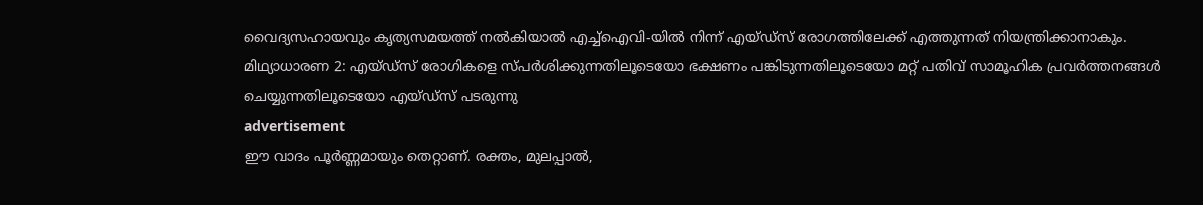വൈദ്യസഹായവും കൃത്യസമയത്ത് നല്‍കിയാല്‍ എച്ച്ഐവി-യില്‍ നിന്ന് എയ്ഡ്സ് രോഗത്തിലേക്ക് എത്തുന്നത് നിയന്ത്രിക്കാനാകും.
മിഥ്യാധാരണ 2: എയ്ഡ്സ് രോഗികളെ സ്പര്‍ശിക്കുന്നതിലൂടെയോ ഭക്ഷണം പങ്കിടുന്നതിലൂടെയോ മറ്റ് പതിവ് സാമൂഹിക പ്രവര്‍ത്തനങ്ങള്‍ ചെയ്യുന്നതിലൂടെയോ എയ്ഡ്സ് പടരുന്നു
advertisement
ഈ വാദം പൂര്‍ണ്ണമായും തെറ്റാണ്. രക്തം, മുലപ്പാല്‍,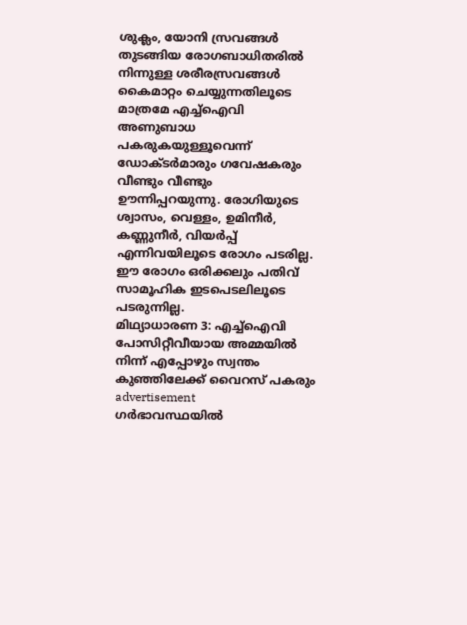ശുക്ലം, യോനി സ്രവങ്ങള്‍ തുടങ്ങിയ രോഗബാധിതരില്‍ നിന്നുള്ള ശരീരസ്രവങ്ങള്‍ കൈമാറ്റം ചെയ്യുന്നതിലൂടെ മാത്രമേ എച്ച്ഐവി അണുബാധ പകരുകയുള്ളൂവെന്ന് ഡോക്ടര്‍മാരും ഗവേഷകരും വീണ്ടും വീണ്ടും ഊന്നിപ്പറയുന്നു. രോഗിയുടെ ശ്വാസം, വെള്ളം, ഉമിനീര്‍, കണ്ണുനീര്‍, വിയര്‍പ്പ് എന്നിവയിലൂടെ രോഗം പടരില്ല. ഈ രോഗം ഒരിക്കലും പതിവ് സാമൂഹിക ഇടപെടലിലൂടെ പടരുന്നില്ല.
മിഥ്യാധാരണ 3: എച്ച്‌ഐവി പോസിറ്റീവീയായ അമ്മയില്‍ നിന്ന് എപ്പോഴും സ്വന്തം കുഞ്ഞിലേക്ക് വൈറസ് പകരും
advertisement
ഗര്‍ഭാവസ്ഥയില്‍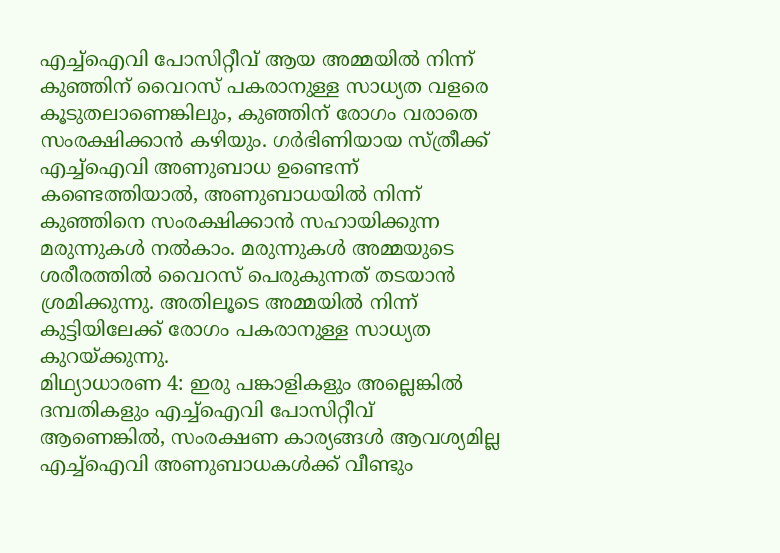എച്ച്‌ഐവി പോസിറ്റീവ് ആയ അമ്മയില്‍ നിന്ന് കുഞ്ഞിന് വൈറസ് പകരാനുള്ള സാധ്യത വളരെ കൂടുതലാണെങ്കിലും, കുഞ്ഞിന് രോഗം വരാതെ സംരക്ഷിക്കാന്‍ കഴിയും. ഗര്‍ഭിണിയായ സ്ത്രീക്ക് എച്ച്ഐവി അണുബാധ ഉണ്ടെന്ന് കണ്ടെത്തിയാല്‍, അണുബാധയില്‍ നിന്ന് കുഞ്ഞിനെ സംരക്ഷിക്കാന്‍ സഹായിക്കുന്ന മരുന്നുകള്‍ നല്‍കാം. മരുന്നുകള്‍ അമ്മയുടെ ശരീരത്തില്‍ വൈറസ് പെരുകുന്നത് തടയാന്‍ ശ്രമിക്കുന്നു. അതിലൂടെ അമ്മയില്‍ നിന്ന് കുട്ടിയിലേക്ക് രോഗം പകരാനുള്ള സാധ്യത കുറയ്ക്കുന്നു.
മിഥ്യാധാരണ 4: ഇരു പങ്കാളികളും അല്ലെങ്കില്‍ ദമ്പതികളും എച്ച്ഐവി പോസിറ്റീവ് ആണെങ്കില്‍, സംരക്ഷണ കാര്യങ്ങള്‍ ആവശ്യമില്ല
എച്ച്ഐവി അണുബാധകള്‍ക്ക് വീണ്ടും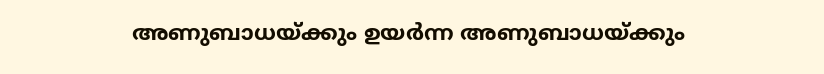അണുബാധയ്ക്കും ഉയര്‍ന്ന അണുബാധയ്ക്കും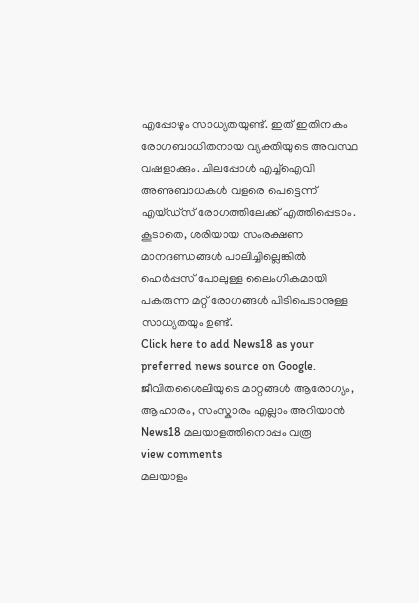എപ്പോഴും സാധ്യതയുണ്ട്. ഇത് ഇതിനകം രോഗബാധിതനായ വ്യക്തിയുടെ അവസ്ഥ വഷളാക്കും. ചിലപ്പോള്‍ എച്ച്ഐവി അണുബാധകള്‍ വളരെ പെട്ടെന്ന് എയ്ഡ്സ് രോഗത്തിലേക്ക് എത്തിപ്പെടാം. കൂടാതെ, ശരിയായ സംരക്ഷണ മാനദണ്ഡങ്ങള്‍ പാലിച്ചില്ലെങ്കില്‍ ഹെര്‍പ്പസ് പോലുള്ള ലൈംഗികമായി പകരുന്ന മറ്റ് രോഗങ്ങള്‍ പിടിപെടാനുള്ള സാധ്യതയും ഉണ്ട്.
Click here to add News18 as your preferred news source on Google.
ജീവിതശൈലിയുടെ മാറ്റങ്ങൾ ആരോഗ്യം, ആഹാരം, സംസ്കാരം എല്ലാം അറിയാൻ News18 മലയാളത്തിനൊപ്പം വരൂ
view comments
മലയാളം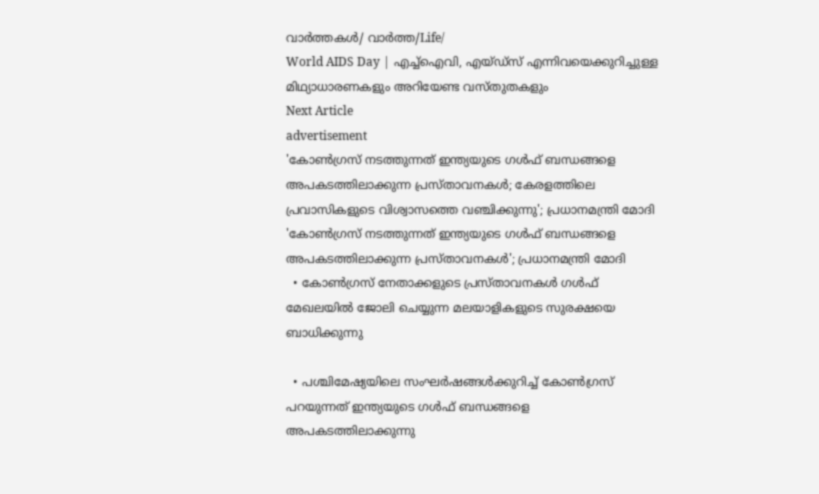വാർത്തകൾ/ വാർത്ത/Life/
World AIDS Day | എച്ച്ഐവി, എയ്ഡ്സ് എന്നിവയെക്കുറിച്ചുള്ള മിഥ്യാധാരണകളും അറിയേണ്ട വസ്തുതകളും
Next Article
advertisement
'കോൺഗ്രസ് നടത്തുന്നത് ഇന്ത്യയുടെ ഗൾഫ് ബന്ധങ്ങളെ അപകടത്തിലാക്കുന്ന പ്രസ്താവനകൾ; കേരളത്തിലെ പ്രവാസികളുടെ വിശ്വാസത്തെ വഞ്ചിക്കുന്നു'; പ്രധാനമന്ത്രി മോദി
'കോൺഗ്രസ് നടത്തുന്നത് ഇന്ത്യയുടെ ഗൾഫ് ബന്ധങ്ങളെ അപകടത്തിലാക്കുന്ന പ്രസ്താവനകൾ'; പ്രധാനമന്ത്രി മോദി
  • കോൺഗ്രസ് നേതാക്കളുടെ പ്രസ്താവനകൾ ഗൾഫ് മേഖലയിൽ ജോലി ചെയ്യുന്ന മലയാളികളുടെ സുരക്ഷയെ ബാധിക്കുന്നു

  • പശ്ചിമേഷ്യയിലെ സംഘർഷങ്ങൾക്കുറിച്ച് കോൺഗ്രസ് പറയുന്നത് ഇന്ത്യയുടെ ഗൾഫ് ബന്ധങ്ങളെ അപകടത്തിലാക്കുന്നു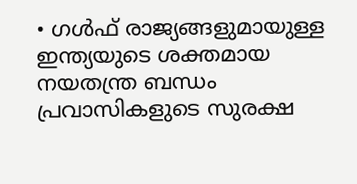• ഗൾഫ് രാജ്യങ്ങളുമായുള്ള ഇന്ത്യയുടെ ശക്തമായ നയതന്ത്ര ബന്ധം പ്രവാസികളുടെ സുരക്ഷ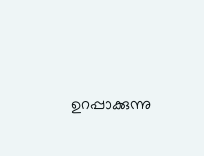ഉറപ്പാക്കുന്നു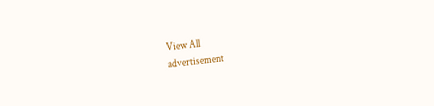View All
advertisement